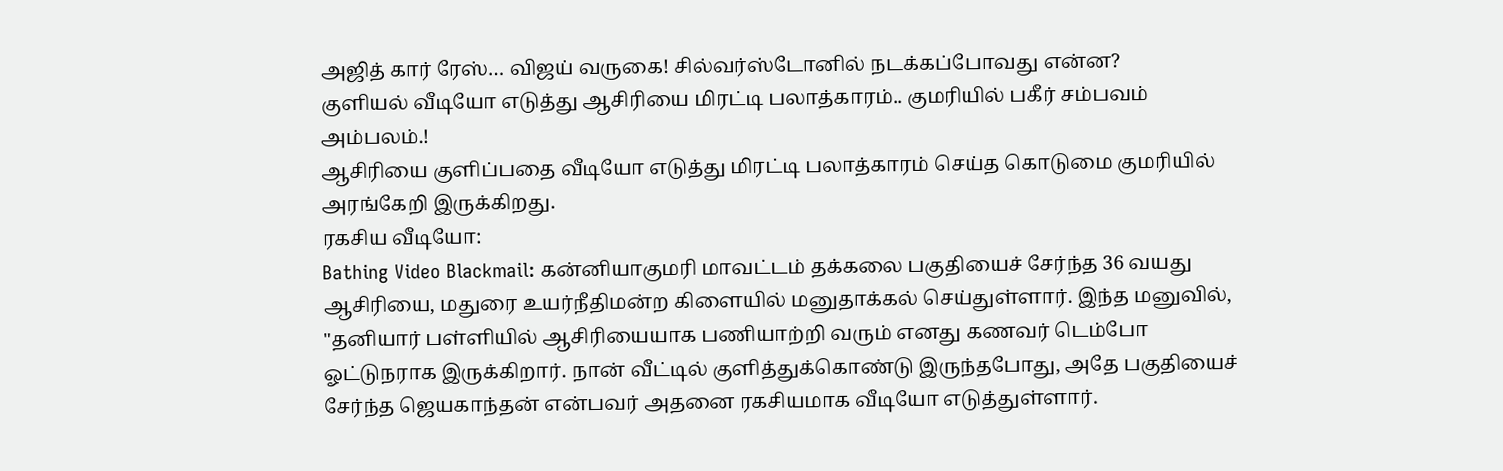அஜித் கார் ரேஸ்… விஜய் வருகை! சில்வர்ஸ்டோனில் நடக்கப்போவது என்ன?
குளியல் வீடியோ எடுத்து ஆசிரியை மிரட்டி பலாத்காரம்.. குமரியில் பகீர் சம்பவம் அம்பலம்.!
ஆசிரியை குளிப்பதை வீடியோ எடுத்து மிரட்டி பலாத்காரம் செய்த கொடுமை குமரியில் அரங்கேறி இருக்கிறது.
ரகசிய வீடியோ:
Bathing Video Blackmail: கன்னியாகுமரி மாவட்டம் தக்கலை பகுதியைச் சேர்ந்த 36 வயது ஆசிரியை, மதுரை உயர்நீதிமன்ற கிளையில் மனுதாக்கல் செய்துள்ளார். இந்த மனுவில், "தனியார் பள்ளியில் ஆசிரியையாக பணியாற்றி வரும் எனது கணவர் டெம்போ ஓட்டுநராக இருக்கிறார். நான் வீட்டில் குளித்துக்கொண்டு இருந்தபோது, அதே பகுதியைச் சேர்ந்த ஜெயகாந்தன் என்பவர் அதனை ரகசியமாக வீடியோ எடுத்துள்ளார்.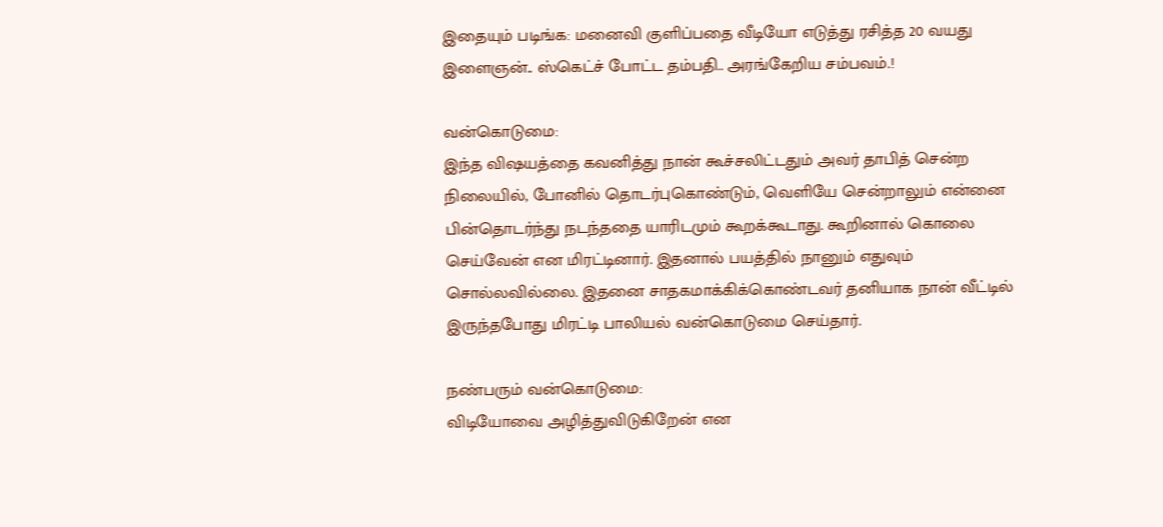இதையும் படிங்க: மனைவி குளிப்பதை வீடியோ எடுத்து ரசித்த 20 வயது இளைஞன்.. ஸ்கெட்ச் போட்ட தம்பதி.. அரங்கேறிய சம்பவம்.!

வன்கொடுமை:
இந்த விஷயத்தை கவனித்து நான் கூச்சலிட்டதும் அவர் தாபித் சென்ற நிலையில், போனில் தொடர்புகொண்டும், வெளியே சென்றாலும் என்னை பின்தொடர்ந்து நடந்ததை யாரிடமும் கூறக்கூடாது. கூறினால் கொலை செய்வேன் என மிரட்டினார். இதனால் பயத்தில் நானும் எதுவும் சொல்லவில்லை. இதனை சாதகமாக்கிக்கொண்டவர் தனியாக நான் வீட்டில் இருந்தபோது மிரட்டி பாலியல் வன்கொடுமை செய்தார்.

நண்பரும் வன்கொடுமை:
விடியோவை அழித்துவிடுகிறேன் என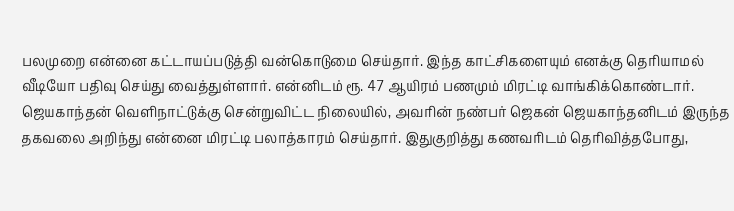பலமுறை என்னை கட்டாயப்படுத்தி வன்கொடுமை செய்தார். இந்த காட்சிகளையும் எனக்கு தெரியாமல் வீடியோ பதிவு செய்து வைத்துள்ளார். என்னிடம் ரூ. 47 ஆயிரம் பணமும் மிரட்டி வாங்கிக்கொண்டார். ஜெயகாந்தன் வெளிநாட்டுக்கு சென்றுவிட்ட நிலையில், அவரின் நண்பர் ஜெகன் ஜெயகாந்தனிடம் இருந்த தகவலை அறிந்து என்னை மிரட்டி பலாத்காரம் செய்தார். இதுகுறித்து கணவரிடம் தெரிவித்தபோது,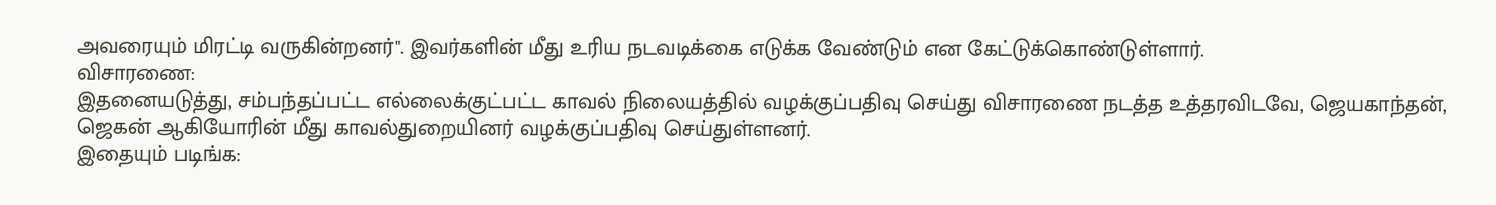அவரையும் மிரட்டி வருகின்றனர்". இவர்களின் மீது உரிய நடவடிக்கை எடுக்க வேண்டும் என கேட்டுக்கொண்டுள்ளார்.
விசாரணை:
இதனையடுத்து, சம்பந்தப்பட்ட எல்லைக்குட்பட்ட காவல் நிலையத்தில் வழக்குப்பதிவு செய்து விசாரணை நடத்த உத்தரவிடவே, ஜெயகாந்தன், ஜெகன் ஆகியோரின் மீது காவல்துறையினர் வழக்குப்பதிவு செய்துள்ளனர்.
இதையும் படிங்க: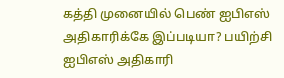கத்தி முனையில் பெண் ஐபிஎஸ் அதிகாரிக்கே இப்படியா? பயிற்சி ஐபிஎஸ் அதிகாரி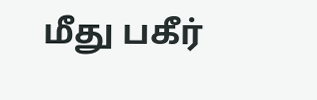மீது பகீர்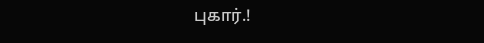புகார்.!